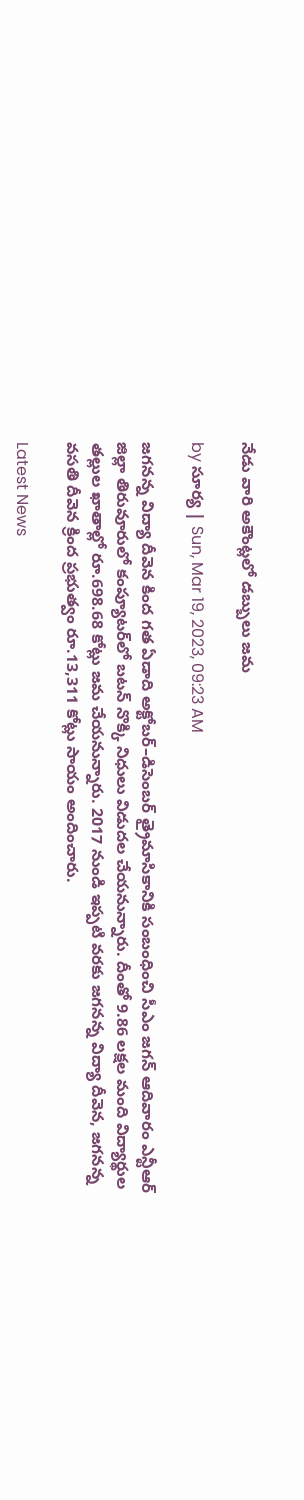నేడు వారి అకౌంట్లలో డబ్బులు జమ

by సూర్య | Sun, Mar 19, 2023, 09:23 AM

జగనన్న విద్యా దీవెన కింద గత ఏడాది అక్టోబర్‌–డిసెంబర్‌ త్రైమాసికానికి సంబంధించి సీఎం జగన్ ఆదివారం ఎన్టీఆర్‌ జిల్లా తిరువూరులో కంప్యూటర్‌లో బటన్‌ నొక్కి నిధులు విడుదల చేయనున్నారు. దీంతో 9.86 లక్షల మంది విద్యార్థుల తల్లుల ఖాతాల్లో రూ.698.68 కోట్లు జమ చేయనున్నారు. 2017 నుండి ఇప్పటి వరకు జగనన్న విద్యా దీవెన, జగనన్న వసతి దీవెన క్రింద ప్రభుత్వం రూ.13,311 కోట్లు సాయం అందించారు.

Latest News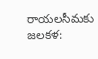రాయలసీమకు జలకళ: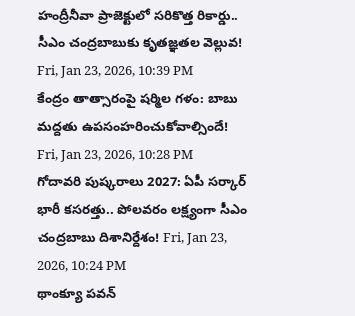హంద్రీనీవా ప్రాజెక్టులో సరికొత్త రికార్డు.. సీఎం చంద్రబాబుకు కృతజ్ఞతల వెల్లువ! Fri, Jan 23, 2026, 10:39 PM
కేంద్రం తాత్సారంపై షర్మిల గళం: బాబు మద్దతు ఉపసంహరించుకోవాల్సిందే! Fri, Jan 23, 2026, 10:28 PM
గోదావరి పుష్కరాలు 2027: ఏపీ సర్కార్ భారీ కసరత్తు.. పోలవరం లక్ష్యంగా సీఎం చంద్రబాబు దిశానిర్దేశం! Fri, Jan 23, 2026, 10:24 PM
థాంక్యూ పవన్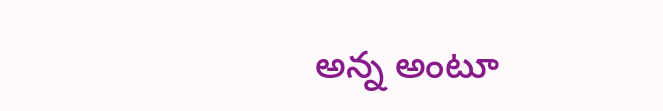అన్న అంటూ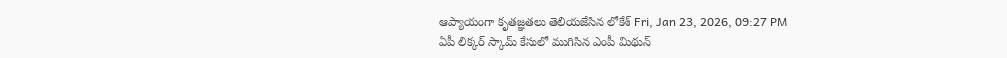ఆప్యాయంగా కృతజ్ఞతలు తెలియజేసిన లోకేశ్ Fri, Jan 23, 2026, 09:27 PM
ఏపీ లిక్కర్ స్కామ్ కేసులో ముగిసిన ఎంపీ మిథున్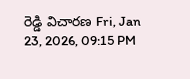రెడ్డి విచారణ Fri, Jan 23, 2026, 09:15 PM